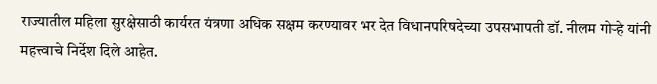राज्यातील महिला सुरक्षेसाठी कार्यरत यंत्रणा अधिक सक्षम करण्यावर भर देत विधानपरिषदेच्या उपसभापती डॉ. नीलम गोऱ्हे यांनी महत्त्वाचे निर्देश दिले आहेत.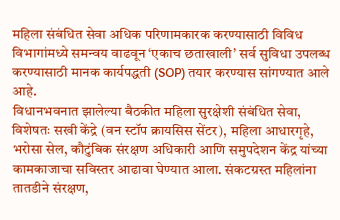महिला संबंधित सेवा अधिक परिणामकारक करण्यासाठी विविध विभागांमध्ये समन्वय वाढवून ‘एकाच छताखाली’ सर्व सुविधा उपलब्ध करण्यासाठी मानक कार्यपद्धती (SOP) तयार करण्यास सांगण्यात आले आहे.
विधानभवनात झालेल्या बैठकीत महिला सुरक्षेशी संबंधित सेवा, विशेषतः सखी केंद्रे (वन स्टॉप क्रायसिस सेंटर), महिला आधारगृहे, भरोसा सेल, कौटुंबिक संरक्षण अधिकारी आणि समुपदेशन केंद्र यांच्या कामकाजाचा सविस्तर आढावा घेण्यात आला. संकटग्रस्त महिलांना तातडीने संरक्षण,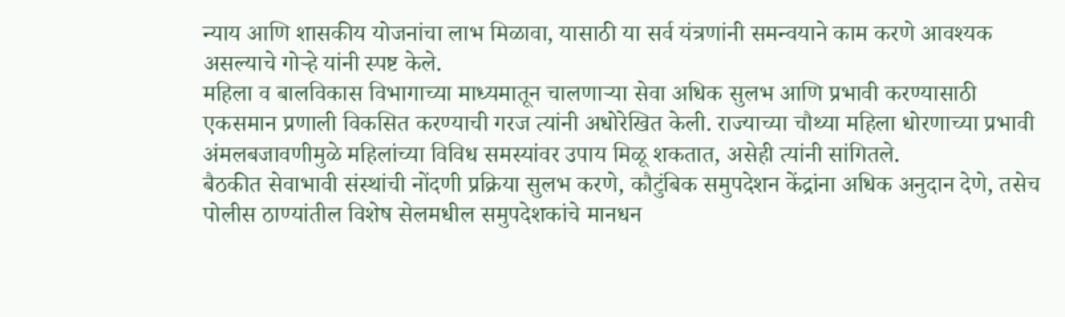न्याय आणि शासकीय योजनांचा लाभ मिळावा, यासाठी या सर्व यंत्रणांनी समन्वयाने काम करणे आवश्यक असल्याचे गोऱ्हे यांनी स्पष्ट केले.
महिला व बालविकास विभागाच्या माध्यमातून चालणाऱ्या सेवा अधिक सुलभ आणि प्रभावी करण्यासाठी एकसमान प्रणाली विकसित करण्याची गरज त्यांनी अधोरेखित केली. राज्याच्या चौथ्या महिला धोरणाच्या प्रभावी अंमलबजावणीमुळे महिलांच्या विविध समस्यांवर उपाय मिळू शकतात, असेही त्यांनी सांगितले.
बैठकीत सेवाभावी संस्थांची नोंदणी प्रक्रिया सुलभ करणे, कौटुंबिक समुपदेशन केंद्रांना अधिक अनुदान देणे, तसेच पोलीस ठाण्यांतील विशेष सेलमधील समुपदेशकांचे मानधन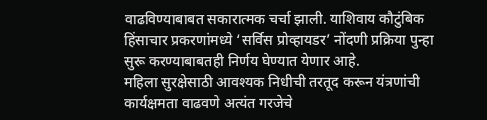वाढविण्याबाबत सकारात्मक चर्चा झाली. याशिवाय कौटुंबिक हिंसाचार प्रकरणांमध्ये ‘सर्विस प्रोव्हायडर’ नोंदणी प्रक्रिया पुन्हा सुरू करण्याबाबतही निर्णय घेण्यात येणार आहे.
महिला सुरक्षेसाठी आवश्यक निधीची तरतूद करून यंत्रणांची कार्यक्षमता वाढवणे अत्यंत गरजेचे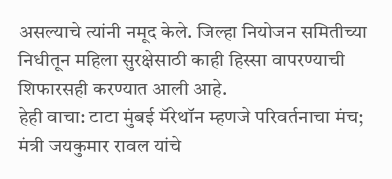असल्याचे त्यांनी नमूद केले. जिल्हा नियोजन समितीच्या निधीतून महिला सुरक्षेसाठी काही हिस्सा वापरण्याची शिफारसही करण्यात आली आहे.
हेही वाचा: टाटा मुंबई मॅरेथॉन म्हणजे परिवर्तनाचा मंच; मंत्री जयकुमार रावल यांचे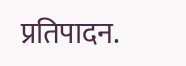प्रतिपादन.